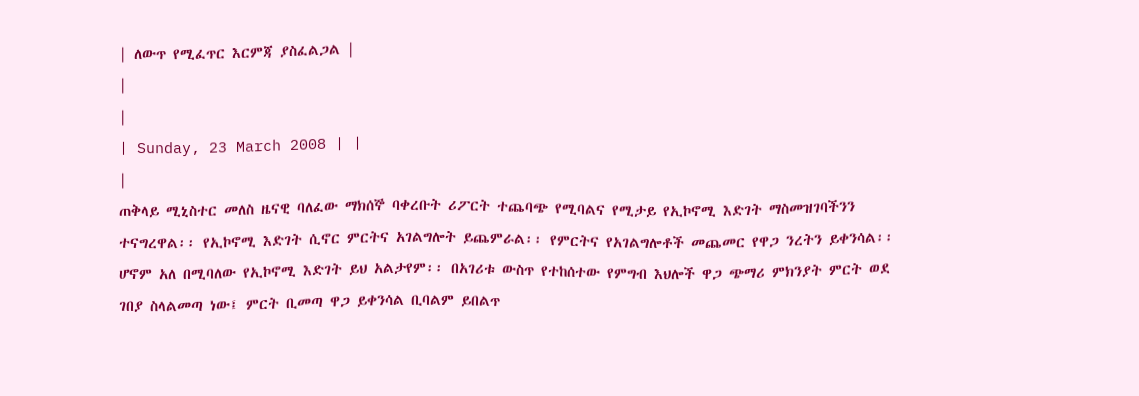| ለውጥ የሚፈጥር እርምጃ ያስፈልጋል |
|
|
| Sunday, 23 March 2008 | |
|
ጠቅላይ ሚኒስተር መለስ ዜናዊ ባለፈው ማክሰኞ ባቀረቡት ሪፖርት ተጨባጭ የሚባልና የሚታይ የኢኮኖሚ እድገት ማስመዝገባችንን ተናግረዋል፡፡ የኢኮኖሚ እድገት ሲኖር ምርትና አገልግሎት ይጨምራል፡፡ የምርትና የአገልግሎቶች መጨመር የዋጋ ንረትን ይቀንሳል፡፡ ሆኖም አለ በሚባለው የኢኮኖሚ እድገት ይህ አልታየም፡፡ በአገሪቱ ውስጥ የተከሰተው የምግብ እህሎች ዋጋ ጭማሪ ምክንያት ምርት ወደ ገበያ ስላልመጣ ነው፤ ምርት ቢመጣ ዋጋ ይቀንሳል ቢባልም ይበልጥ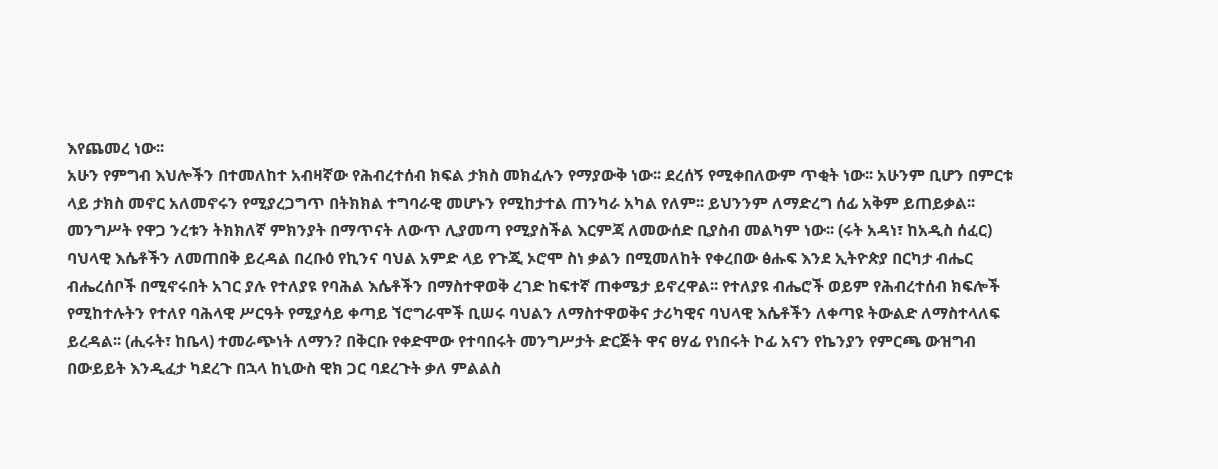እየጨመረ ነው፡፡
አሁን የምግብ እህሎችን በተመለከተ አብዛኛው የሕብረተሰብ ክፍል ታክስ መክፈሉን የማያውቅ ነው፡፡ ደረሰኝ የሚቀበለውም ጥቂት ነው፡፡ አሁንም ቢሆን በምርቱ ላይ ታክስ መኖር አለመኖሩን የሚያረጋግጥ በትክክል ተግባራዊ መሆኑን የሚከታተል ጠንካራ አካል የለም፡፡ ይህንንም ለማድረግ ሰፊ አቅም ይጠይቃል፡፡ መንግሥት የዋጋ ንረቱን ትክክለኛ ምክንያት በማጥናት ለውጥ ሊያመጣ የሚያስችል እርምጃ ለመውሰድ ቢያስብ መልካም ነው፡፡ (ሩት አዳነ፣ ከአዲስ ሰፈር) ባህላዊ እሴቶችን ለመጠበቅ ይረዳል በረቡዕ የኪንና ባህል አምድ ላይ የጉጂ ኦሮሞ ስነ ቃልን በሚመለከት የቀረበው ፅሑፍ እንደ ኢትዮጵያ በርካታ ብሔር ብሔረሰቦች በሚኖሩበት አገር ያሉ የተለያዩ የባሕል እሴቶችን በማስተዋወቅ ረገድ ከፍተኛ ጠቀሜታ ይኖረዋል፡፡ የተለያዩ ብሔሮች ወይም የሕብረተሰብ ክፍሎች የሚከተሉትን የተለየ ባሕላዊ ሥርዓት የሚያሳይ ቀጣይ ኘሮግራሞች ቢሠሩ ባህልን ለማስተዋወቅና ታሪካዊና ባህላዊ እሴቶችን ለቀጣዩ ትውልድ ለማስተላለፍ ይረዳል፡፡ (ሒሩት፣ ከቤላ) ተመራጭነት ለማን? በቅርቡ የቀድሞው የተባበሩት መንግሥታት ድርጅት ዋና ፀሃፊ የነበሩት ኮፊ አናን የኬንያን የምርጫ ውዝግብ በውይይት እንዲፈታ ካደረጉ በኋላ ከኒውስ ዊክ ጋር ባደረጉት ቃለ ምልልስ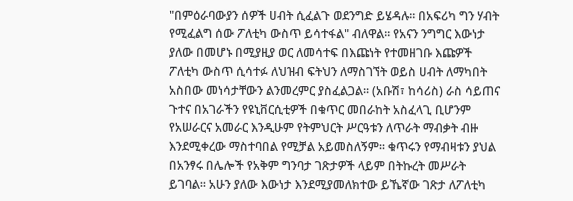"በምዕራባውያን ሰዎች ሀብት ሲፈልጉ ወደንግድ ይሄዳሉ፡፡ በአፍሪካ ግን ሃብት የሚፈልግ ሰው ፖለቲካ ውስጥ ይሳተፋል" ብለዋል፡፡ የአናን ንግግር እውነታ ያለው በመሆኑ በሚያዚያ ወር ለመሳተፍ በእጩነት የተመዘገቡ እጩዎች ፖለቲካ ውስጥ ሲሳተፉ ለህዝብ ፍትህን ለማስገኘት ወይስ ሀብት ለማካበት አስበው መነሳታቸውን ልንመረምር ያስፈልጋል፡፡ (አቡሽ፣ ከሳሪስ) ራስ ሳይጠና ጉተና በአገራችን የዩኒቨርሲቲዎች በቁጥር መበራከት አስፈላጊ ቢሆንም የአሠራርና አመራር እንዲሁም የትምህርት ሥርዓቱን ለጥራት ማብቃት ብዙ እንደሚቀረው ማስተባበል የሚቻል አይመስለኝም፡፡ ቁጥሩን የማብዛቱን ያህል በአንፃሩ በሌሎች የአቅም ግንባታ ገጽታዎች ላይም በትኩረት መሥራት ይገባል፡፡ አሁን ያለው እውነታ እንደሚያመለክተው ይኼኛው ገጽታ ለፖለቲካ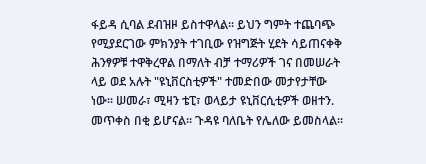ፋይዳ ሲባል ደብዝዞ ይስተዋላል፡፡ ይህን ግምት ተጨባጭ የሚያደርገው ምክንያት ተገቢው የዝግጅት ሂደት ሳይጠናቀቅ ሕንፃዎቹ ተዋቅረዋል በማለት ብቻ ተማሪዎች ገና በመሠራት ላይ ወደ አሉት "ዩኒቨርስቲዎች" ተመድበው መታየታቸው ነው፡፡ ሠመራ፣ ሚዛን ቴፒ፣ ወላይታ ዩኒቨርሲቲዎች ወዘተን. መጥቀስ በቂ ይሆናል፡፡ ጉዳዩ ባለቤት የሌለው ይመስላል፡፡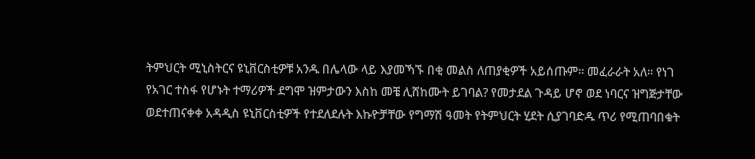ትምህርት ሚኒስትርና ዩኒቨርስቲዎቹ አንዱ በሌላው ላይ እያመኻኙ በቂ መልስ ለጠያቂዎች አይሰጡም፡፡ መፈራራት አለ፡፡ የነገ የአገር ተስፋ የሆኑት ተማሪዎች ደግሞ ዝምታውን እስከ መቼ ሊሸከሙት ይገባል? የመታደል ጉዳይ ሆኖ ወደ ነባርና ዝግጅታቸው ወደተጠናቀቀ አዳዲስ ዩኒቨርስቲዎች የተደለደሉት እኩዮቻቸው የግማሽ ዓመት የትምህርት ሂደት ሲያገባድዱ ጥሪ የሚጠባበቁት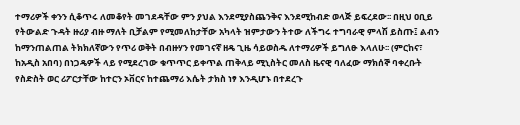ተማሪዎች ቀንን ሲቆጥሩ ለመቆየት መገደዳቸው ምን ያህል እንደሚያስጨንቅና እንደሚከብድ ወላጅ ይፍረደው፡፡ በዚህ ዐቢይ የትውልድ ጉዳት ዙሪያ ብዙ ማለት ቢቻልም የሚመለከታቸው አካላት ዝምታውን ትተው ለችግሩ ተግባራዊ ምላሽ ይስጡ፤ ልብን ከማንጠልጠል ትክክለኛውን የጥሪ ወቅት በብዙሃን የመገናኛ ዘዴ ጊዜ ሳይወስዱ ለተማሪዎች ይግለፁ እላለሁ፡፡ (ምርከና፣ ከአዲስ አበባ) በነጋዴዎች ላይ የሚደረገው ቁጥጥር ይቀጥል ጠቅላይ ሚኒስትር መለስ ዜናዊ ባለፈው ማክሰኞ ባቀረቡት የስድስት ወር ሪፖርታቸው ከተርን ኦቨርና ከተጨማሪ እሴት ታክስ ነፃ እንዲሆኑ በተደረጉ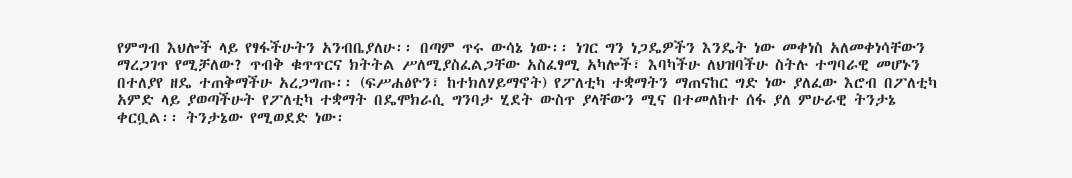የምግብ እህሎች ላይ የፃፋችሁትን አንብቤያለሁ፡፡ በጣም ጥሩ ውሳኔ ነው፡፡ ነገር ግን ነጋዴዎችን እንዴት ነው መቀነስ አለመቀነሳቸውን ማረጋገጥ የሚቻለው? ጥብቅ ቁጥጥርና ክትትል ሥለሚያስፈልጋቸው አስፈፃሚ አካሎች፣ እባካችሁ ለህዝባችሁ ስትሉ ተግባራዊ መሆኑን በተለያየ ዘዴ ተጠቅማችሁ አረጋግጡ፡፡ (ፍሥሐፅዮን፣ ከተክለሃይማኖት) የፖለቲካ ተቋማትን ማጠናከር ግድ ነው ያለፈው እሮብ በፖለቲካ አምድ ላይ ያወጣችሁት የፖለቲካ ተቋማት በዴሞክራሲ ግንባታ ሂደት ውስጥ ያላቸውን ሚና በተመለከተ ሰፋ ያለ ምሁራዊ ትንታኔ ቀርቧል፡፡ ትንታኔው የሚወደድ ነው፡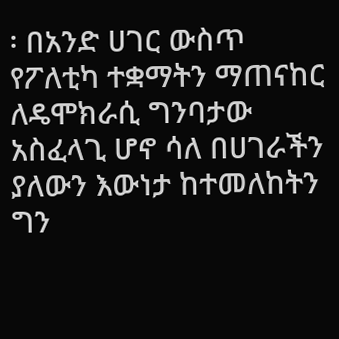፡ በአንድ ሀገር ውስጥ የፖለቲካ ተቋማትን ማጠናከር ለዴሞክራሲ ግንባታው አስፈላጊ ሆኖ ሳለ በሀገራችን ያለውን እውነታ ከተመለከትን ግን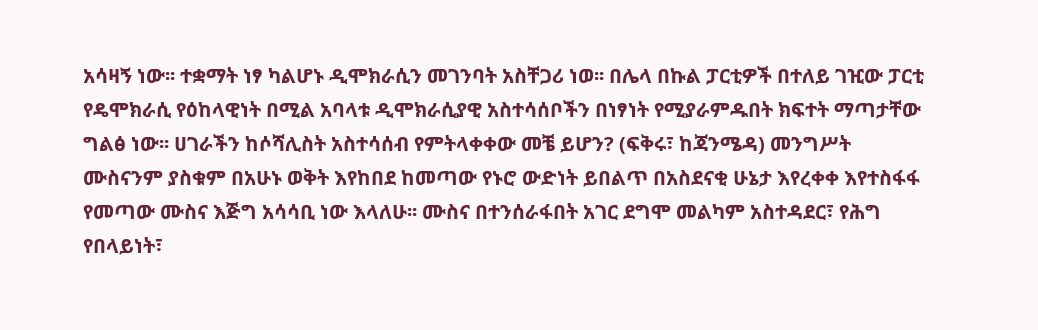አሳዛኝ ነው፡፡ ተቋማት ነፃ ካልሆኑ ዲሞክራሲን መገንባት አስቸጋሪ ነወ፡፡ በሌላ በኩል ፓርቲዎች በተለይ ገዢው ፓርቲ የዴሞክራሲ የዕከላዊነት በሚል አባላቱ ዲሞክራሲያዊ አስተሳሰቦችን በነፃነት የሚያራምዱበት ክፍተት ማጣታቸው ግልፅ ነው፡፡ ሀገራችን ከሶሻሊስት አስተሳሰብ የምትላቀቀው መቼ ይሆን? (ፍቅሩ፣ ከጃንሜዳ) መንግሥት ሙስናንም ያስቁም በአሁኑ ወቅት እየከበደ ከመጣው የኑሮ ውድነት ይበልጥ በአስደናቂ ሁኔታ እየረቀቀ እየተስፋፋ የመጣው ሙስና እጅግ አሳሳቢ ነው እላለሁ፡፡ ሙስና በተንሰራፋበት አገር ደግሞ መልካም አስተዳደር፣ የሕግ የበላይነት፣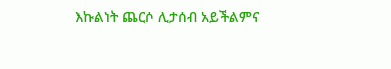እኩልነት ጨርሶ ሊታሰብ አይችልምና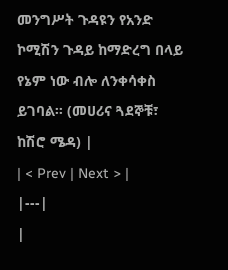መንግሥት ጉዳዩን የአንድ ኮሚሽን ጉዳይ ከማድረግ በላይ የኔም ነው ብሎ ለንቀሳቀስ ይገባል፡፡ (መሀሪና ጓደኞቹ፣ ከሽሮ ሜዳ) |
| < Prev | Next > |
|---|
|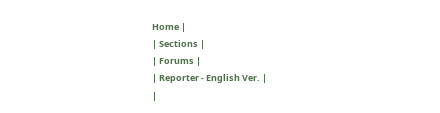Home |
| Sections |
| Forums |
| Reporter - English Ver. |
|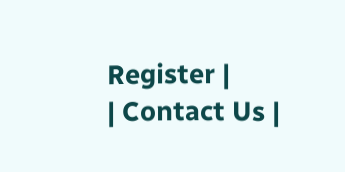Register |
| Contact Us |